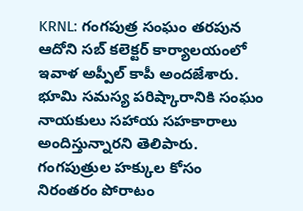KRNL: గంగపుత్ర సంఘం తరపున ఆదోని సబ్ కలెక్టర్ కార్యాలయంలో ఇవాళ అప్పీల్ కాపీ అందజేశారు. భూమి సమస్య పరిష్కారానికి సంఘం నాయకులు సహాయ సహకారాలు అందిస్తున్నారని తెలిపారు. గంగపుత్రుల హక్కుల కోసం నిరంతరం పోరాటం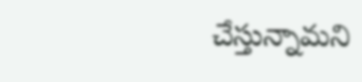చేస్తున్నామని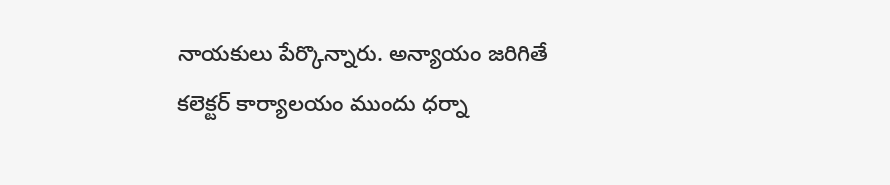నాయకులు పేర్కొన్నారు. అన్యాయం జరిగితే కలెక్టర్ కార్యాలయం ముందు ధర్నా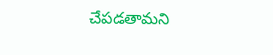చేపడతామని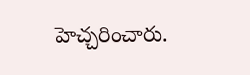హెచ్చరించారు.